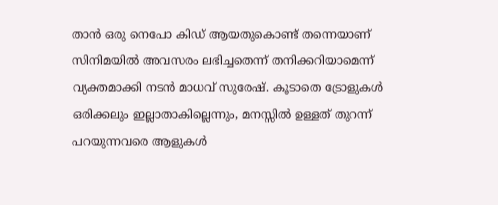താൻ ഒരു നെപോ കിഡ് ആയതുകൊണ്ട് തന്നെയാണ് സിനിമയിൽ അവസരം ലഭിച്ചതെന്ന് തനിക്കറിയാമെന്ന് വ്യക്തമാക്കി നടൻ മാധവ് സുരേഷ്. കൂടാതെ ട്രോളുകൾ ഒരിക്കലും ഇല്ലാതാകില്ലെന്നും, മനസ്സിൽ ഉള്ളത് തുറന്ന് പറയുന്നവരെ ആളുകൾ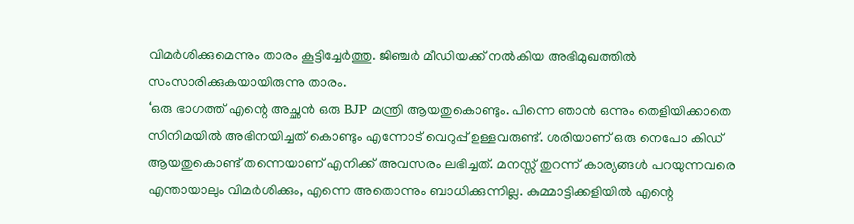വിമർശിക്കുമെന്നും താരം കൂട്ടിച്ചേർത്തു. ജിഞ്ചർ മീഡിയക്ക് നൽകിയ അഭിമുഖത്തിൽ സംസാരിക്കുകയായിരുന്നു താരം.
‘ഒരു ഭാഗത്ത് എന്റെ അച്ഛൻ ഒരു BJP മന്ത്രി ആയതുകൊണ്ടും. പിന്നെ ഞാൻ ഒന്നും തെളിയിക്കാതെ സിനിമയിൽ അഭിനയിച്ചത് കൊണ്ടും എന്നോട് വെറുപ്പ് ഉള്ളവരുണ്ട്. ശരിയാണ് ഒരു നെപോ കിഡ് ആയതുകൊണ്ട് തന്നെയാണ് എനിക്ക് അവസരം ലഭിച്ചത്. മനസ്സ് തുറന്ന് കാര്യങ്ങൾ പറയുന്നവരെ എന്തായാലും വിമർശിക്കും, എന്നെ അതൊന്നും ബാധിക്കുന്നില്ല. കുമ്മാട്ടിക്കളിയിൽ എന്റെ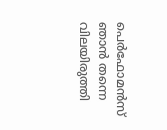പെർഫോമൻസ് ഞാൻ തന്നെ വിലയിരുത്തി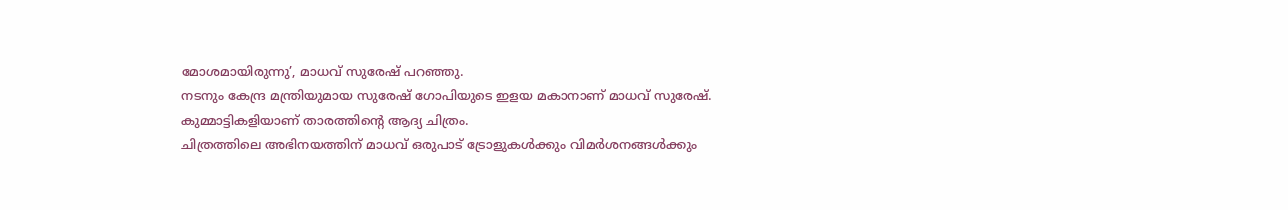മോശമായിരുന്നു’, മാധവ് സുരേഷ് പറഞ്ഞു.
നടനും കേന്ദ്ര മന്ത്രിയുമായ സുരേഷ് ഗോപിയുടെ ഇളയ മകാനാണ് മാധവ് സുരേഷ്. കുമ്മാട്ടികളിയാണ് താരത്തിന്റെ ആദ്യ ചിത്രം.
ചിത്രത്തിലെ അഭിനയത്തിന് മാധവ് ഒരുപാട് ട്രോളുകൾക്കും വിമർശനങ്ങൾക്കും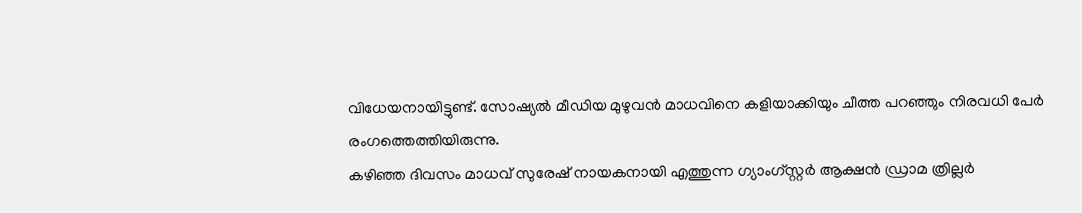വിധേയനായിട്ടുണ്ട്. സോഷ്യൽ മീഡിയ മുഴുവൻ മാധവിനെ കളിയാക്കിയും ചീത്ത പറഞ്ഞും നിരവധി പേർ രംഗത്തെത്തിയിരുന്നു.
കഴിഞ്ഞ ദിവസം മാധവ് സുരേഷ് നായകനായി എത്തുന്ന ഗ്യാംഗ്സ്റ്റർ ആക്ഷൻ ഡ്രാമ ത്രില്ലർ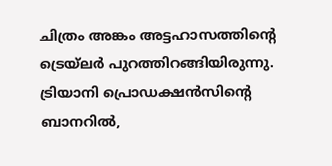ചിത്രം അങ്കം അട്ടഹാസത്തിൻ്റെ ട്രെയ്ലർ പുറത്തിറങ്ങിയിരുന്നു. ട്രിയാനി പ്രൊഡക്ഷൻസിൻ്റെ ബാനറിൽ,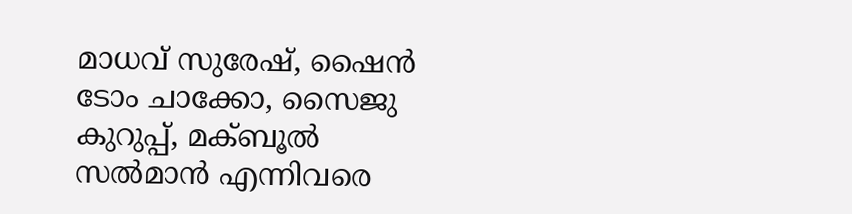മാധവ് സുരേഷ്, ഷൈൻ ടോം ചാക്കോ, സൈജു കുറുപ്പ്, മക്ബൂൽ സൽമാൻ എന്നിവരെ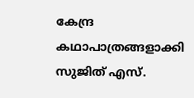കേന്ദ്ര കഥാപാത്രങ്ങളാക്കി സുജിത് എസ്.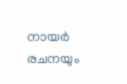നായർ രചനയും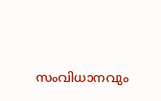സംവിധാനവും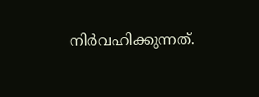നിർവഹിക്കുന്നത്.